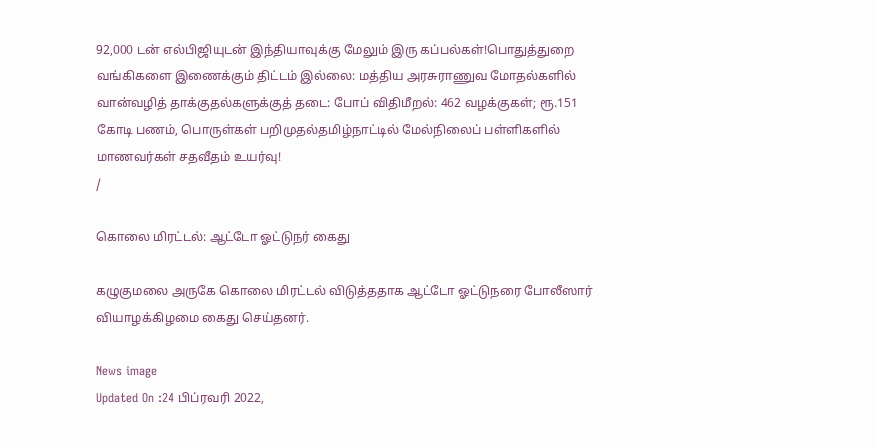92,000 டன் எல்பிஜியுடன் இந்தியாவுக்கு மேலும் இரு கப்பல்கள்!பொதுத்துறை வங்கிகளை இணைக்கும் திட்டம் இல்லை: மத்திய அரசுராணுவ மோதல்களில் வான்வழித் தாக்குதல்களுக்குத் தடை: போப் விதிமீறல்: 462 வழக்குகள்; ரூ.151 கோடி பணம், பொருள்கள் பறிமுதல்தமிழ்நாட்டில் மேல்நிலைப் பள்ளிகளில் மாணவர்கள் சதவீதம் உயர்வு!
/

கொலை மிரட்டல்: ஆட்டோ ஓட்டுநர் கைது

கழுகுமலை அருகே கொலை மிரட்டல் விடுத்ததாக ஆட்டோ ஓட்டுநரை போலீஸார் வியாழக்கிழமை கைது செய்தனர்.

News image
Updated On :24 பிப்ரவரி 2022,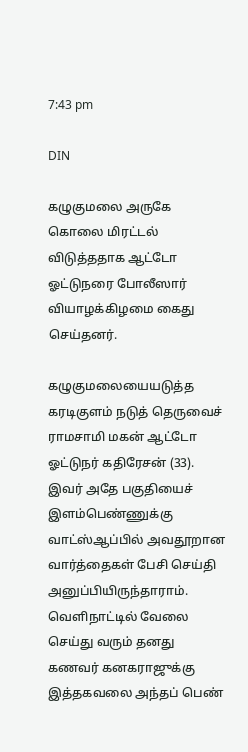7:43 pm

DIN

கழுகுமலை அருகே கொலை மிரட்டல் விடுத்ததாக ஆட்டோ ஓட்டுநரை போலீஸார் வியாழக்கிழமை கைது செய்தனர்.

கழுகுமலையையடுத்த கரடிகுளம் நடுத் தெருவைச் ராமசாமி மகன் ஆட்டோ ஓட்டுநர் கதிரேசன் (33). இவர் அதே பகுதியைச் இளம்பெண்ணுக்கு வாட்ஸ்ஆப்பில் அவதூறான வார்த்தைகள் பேசி செய்தி அனுப்பியிருந்தாராம். வெளிநாட்டில் வேலை செய்து வரும் தனது கணவர் கனகராஜுக்கு இத்தகவலை அந்தப் பெண்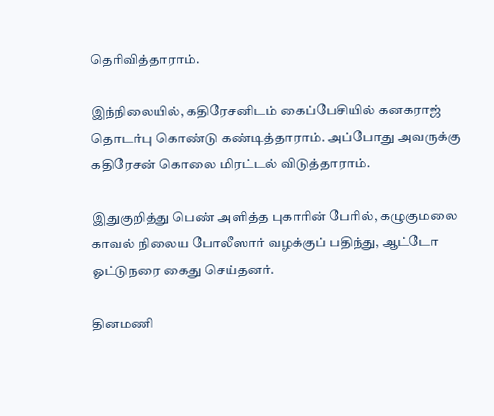தெரிவித்தாராம்.

இந்நிலையில், கதிரேசனிடம் கைப்பேசியில் கனகராஜ் தொடர்பு கொண்டு கண்டித்தாராம். அப்போது அவருக்கு கதிரேசன் கொலை மிரட்டல் விடுத்தாராம்.

இதுகுறித்து பெண் அளித்த புகாரின் பேரில், கழுகுமலை காவல் நிலைய போலீஸார் வழக்குப் பதிந்து, ஆட்டோ ஓட்டுநரை கைது செய்தனர்.

தினமணி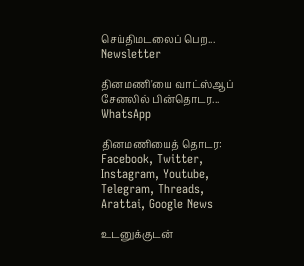செய்திமடலைப் பெற... Newsletter

தினமணி'யை வாட்ஸ்ஆப் சேனலில் பின்தொடர... WhatsApp

தினமணியைத் தொடர: Facebook, Twitter, Instagram, Youtube, Telegram, Threads, Arattai, Google News

உடனுக்குடன்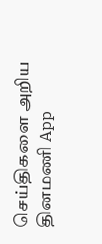செய்திகளை அறிய தினமணி App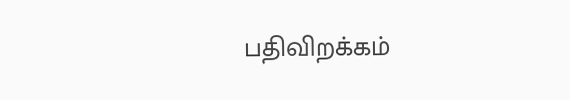பதிவிறக்கம்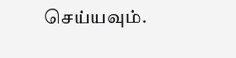செய்யவும்.